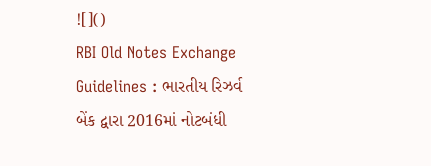![]()
RBI Old Notes Exchange Guidelines : ભારતીય રિઝર્વ બેંક દ્વારા 2016માં નોટબંધી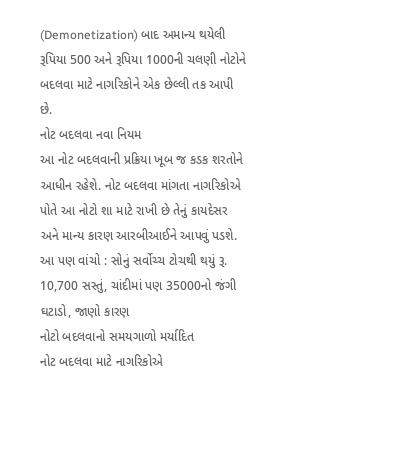(Demonetization) બાદ અમાન્ય થયેલી રૂપિયા 500 અને રૂપિયા 1000ની ચલણી નોટોને બદલવા માટે નાગરિકોને એક છેલ્લી તક આપી છે.
નોટ બદલવા નવા નિયમ
આ નોટ બદલવાની પ્રક્રિયા ખૂબ જ કડક શરતોને આધીન રહેશે. નોટ બદલવા માંગતા નાગરિકોએ પોતે આ નોટો શા માટે રાખી છે તેનું કાયદેસર અને માન્ય કારણ આરબીઆઈને આપવું પડશે.
આ પણ વાંચો : સોનું સર્વોચ્ચ ટોચથી થયું રૂ. 10,700 સસ્તું, ચાંદીમાં પણ 35000નો જંગી ઘટાડો, જાણો કારણ
નોટો બદલવાનો સમયગાળો મર્યાદિત
નોટ બદલવા માટે નાગરિકોએ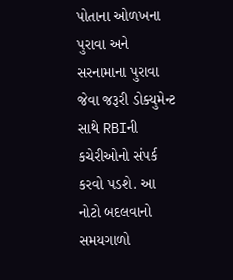પોતાના ઓળખના પુરાવા અને સરનામાના પુરાવા જેવા જરૂરી ડોક્યુમેન્ટ સાથે RBIની કચેરીઓનો સંપર્ક કરવો પડશે. આ નોટો બદલવાનો સમયગાળો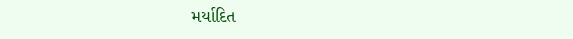મર્યાદિત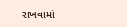રાખવામાં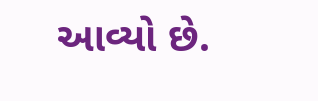આવ્યો છે.